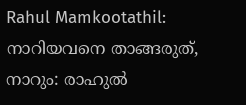Rahul Mamkootathil: നാറിയവനെ താങ്ങരുത്, നാറും: രാഹുൽ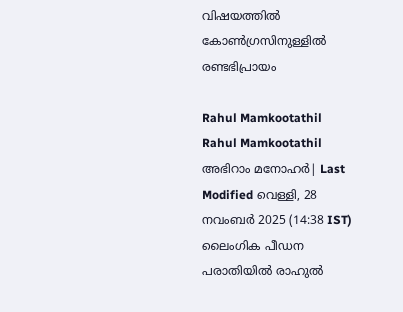വിഷയത്തിൽ കോൺഗ്രസിനുള്ളിൽ രണ്ടഭിപ്രായം

Rahul Mamkootathil
Rahul Mamkootathil
അഭിറാം മനോഹർ| Last Modified വെള്ളി, 28 നവം‌ബര്‍ 2025 (14:38 IST)
ലൈംഗിക പീഡന പരാതിയില്‍ രാഹുല്‍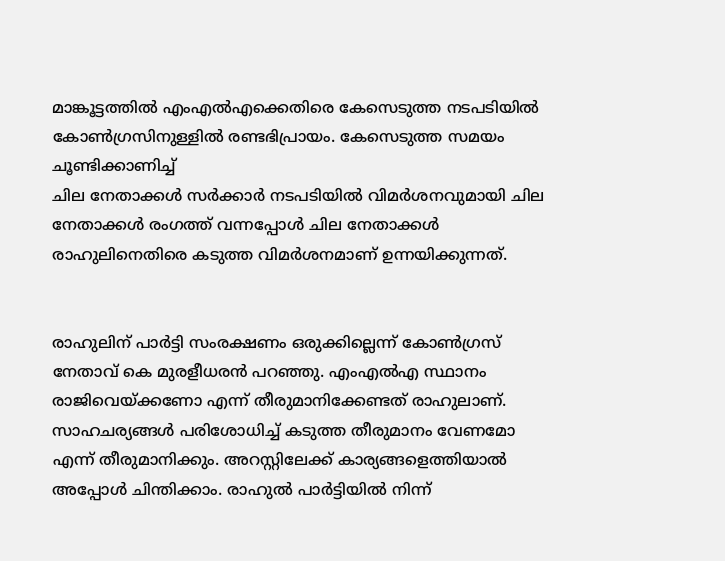മാങ്കൂട്ടത്തില്‍ എംഎല്‍എക്കെതിരെ കേസെടുത്ത നടപടിയില്‍ കോണ്‍ഗ്രസിനുള്ളില്‍ രണ്ടഭിപ്രായം. കേസെടുത്ത സമയം ചൂണ്ടിക്കാണിച്ച്
ചില നേതാക്കള്‍ സര്‍ക്കാര്‍ നടപടിയില്‍ വിമര്‍ശനവുമായി ചില നേതാക്കള്‍ രംഗത്ത് വന്നപ്പോള്‍ ചില നേതാക്കള്‍ രാഹുലിനെതിരെ കടുത്ത വിമര്‍ശനമാണ് ഉന്നയിക്കുന്നത്.


രാഹുലിന് പാര്‍ട്ടി സംരക്ഷണം ഒരുക്കില്ലെന്ന് കോണ്‍ഗ്രസ് നേതാവ് കെ മുരളീധരന്‍ പറഞ്ഞു. എംഎല്‍എ സ്ഥാനം രാജിവെയ്ക്കണോ എന്ന് തീരുമാനിക്കേണ്ടത് രാഹുലാണ്. സാഹചര്യങ്ങള്‍ പരിശോധിച്ച് കടുത്ത തീരുമാനം വേണമോ എന്ന് തീരുമാനിക്കും. അറസ്റ്റിലേക്ക് കാര്യങ്ങളെത്തിയാല്‍ അപ്പോള്‍ ചിന്തിക്കാം. രാഹുല്‍ പാര്‍ട്ടിയില്‍ നിന്ന്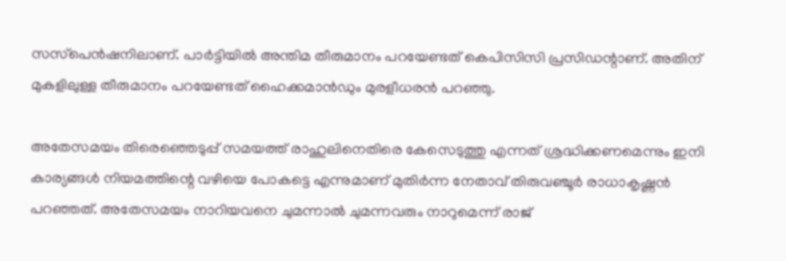സസ്‌പെന്‍ഷനിലാണ്. പാര്‍ട്ടിയില്‍ അന്തിമ തീരുമാനം പറയേണ്ടത് കെപിസിസി പ്രസിഡന്റാണ്. അതിന് മുകളിലുള്ള തീരുമാനം പറയേണ്ടത് ഹൈക്കമാന്‍ഡും മുരളീധരന്‍ പറഞ്ഞു.

അതേസമയം തിരെഞ്ഞെടുപ്പ് സമയത്ത് രാഹുലിനെതിരെ കേസെടുത്തു എന്നത് ശ്രദ്ധിക്കണമെന്നും ഇനി കാര്യങ്ങള്‍ നിയമത്തിന്റെ വഴിയെ പോകട്ടെ എന്നുമാണ് മുതിര്‍ന്ന നേതാവ് തിരുവഞ്ചൂര്‍ രാധാകൃഷ്ണന്‍ പറഞ്ഞത്. അതേസമയം നാറിയവനെ ചുമന്നാല്‍ ചുമന്നവരും നാറുമെന്ന് രാജ്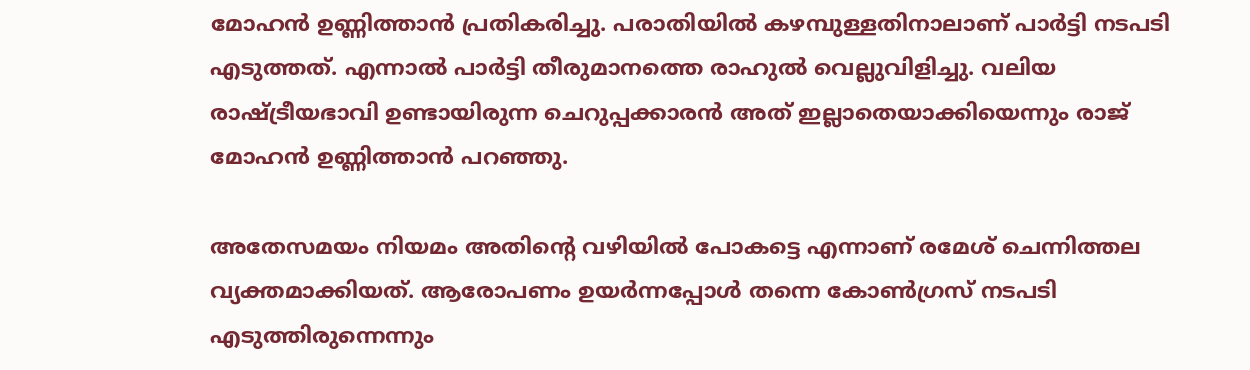മോഹന്‍ ഉണ്ണിത്താന്‍ പ്രതികരിച്ചു. പരാതിയില്‍ കഴമ്പുള്ളതിനാലാണ് പാര്‍ട്ടി നടപടി എടുത്തത്. എന്നാല്‍ പാര്‍ട്ടി തീരുമാനത്തെ രാഹുല്‍ വെല്ലുവിളിച്ചു. വലിയ രാഷ്ട്രീയഭാവി ഉണ്ടായിരുന്ന ചെറുപ്പക്കാരന്‍ അത് ഇല്ലാതെയാക്കിയെന്നും രാജ് മോഹന്‍ ഉണ്ണിത്താന്‍ പറഞ്ഞു.

അതേസമയം നിയമം അതിന്റെ വഴിയില്‍ പോകട്ടെ എന്നാണ് രമേശ് ചെന്നിത്തല വ്യക്തമാക്കിയത്. ആരോപണം ഉയര്‍ന്നപ്പോള്‍ തന്നെ കോണ്‍ഗ്രസ് നടപടി എടുത്തിരുന്നെന്നും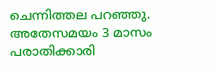ചെന്നിത്തല പറഞ്ഞു. അതേസമയം 3 മാസം പരാതിക്കാരി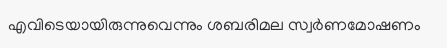എവിടെയായിരുന്നുവെന്നും ശബരിമല സ്വര്‍ണമോഷണം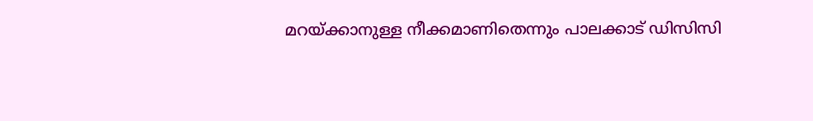മറയ്ക്കാനുള്ള നീക്കമാണിതെന്നും പാലക്കാട് ഡിസിസി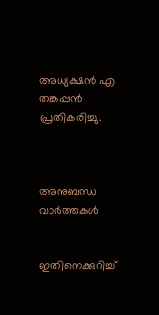അധ്യക്ഷന്‍ എ തങ്കപ്പന്‍ പ്രതികരിച്ചു.



അനുബന്ധ വാര്‍ത്തകള്‍


ഇതിനെക്കുറിച്ച്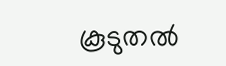കൂടുതല്‍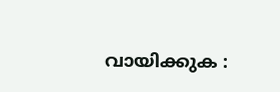വായിക്കുക :